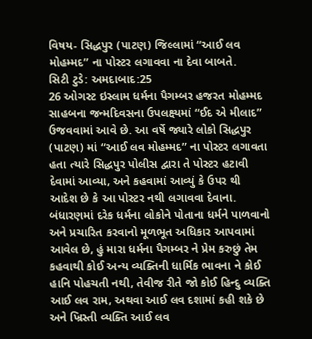વિષય- સિદ્ધપુર (પાટણ) જિલ્લામાં “આઈ લવ મોહમ્મદ” ના પોસ્ટર લગાવવા ના દેવા બાબતે.
સિટી ટુડે: અમદાબાદ:25
26 ઓગસ્ટ ઇસ્લામ ધર્મના પૈગમ્બર હજરત મોહમ્મદ સાહબના જન્મદિવસના ઉપલક્ષ્યમાં “ઈદ એ મીલાદ” ઉજવવામાં આવે છે. આ વર્ષે જ્યારે લોકો સિદ્ધપુર (પાટણ) માં “આઈ લવ મોહમ્મદ” ના પોસ્ટર લગાવતા હતા ત્યારે સિદ્ધપુર પોલીસ દ્વારા તે પોસ્ટર હટાવી દેવામાં આવ્યા, અને કહવામાં આવ્યું કે ઉપર થી આદેશ છે કે આ પોસ્ટર નથી લગાવવા દેવાના.
બંધારણમાં દરેક ધર્મના લોકોને પોતાના ધર્મને પાળવાનો અને પ્રચારિત કરવાનો મૂળભૂત અધિકાર આપવામાં આવેલ છે, હું મારા ધર્મના પૈગમ્બર ને પ્રેમ કરુછું તેમ કહવાથી કોઈ અન્ય વ્યક્તિની ધાર્મિક ભાવના ને કોઈ હાનિ પોહચતી નથી, તેવીજ રીતે જો કોઈ હિન્દુ વ્યક્તિ આઈ લવ રામ, અથવા આઈ લવ દશામાં કહી શકે છે અને ખ્રિસ્તી વ્યક્તિ આઈ લવ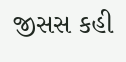જીસસ કહી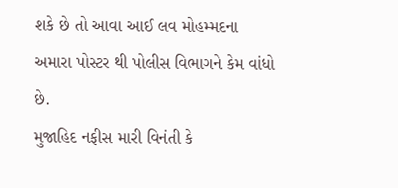શકે છે તો આવા આઈ લવ મોહમ્મદના અમારા પોસ્ટર થી પોલીસ વિભાગને કેમ વાંધો છે.
મુજાહિદ નફીસ મારી વિનંતી કે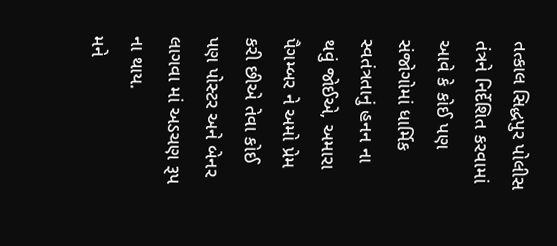તત્કાલ સિદ્ધપુર પોલીસ તંત્રને નિર્દેશિત કરવામાં આવે કે કોઈ પણ સંજોગોમાં ધાર્મિક સ્વતંત્રતાનું હનન ના થવું જોઈએ, અમારા પૈગમ્બર ને અમો પ્રેમ કરી છીએ તેવા કોઈ પણ પોસ્ટર અને બેનર લાગવા માં અડચણ રૂપ ના થાય.
મને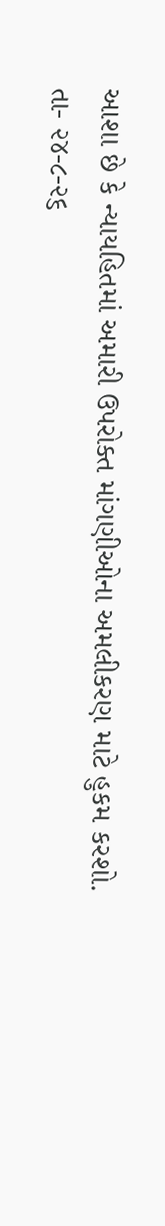આશા છે કે ન્યાયહિતમાં અમારી ઉપરોક્ત માંગણીઓના અમલીકરણ માટે હુકમ કરશો.
તા- ૨૪-૮-૨૬